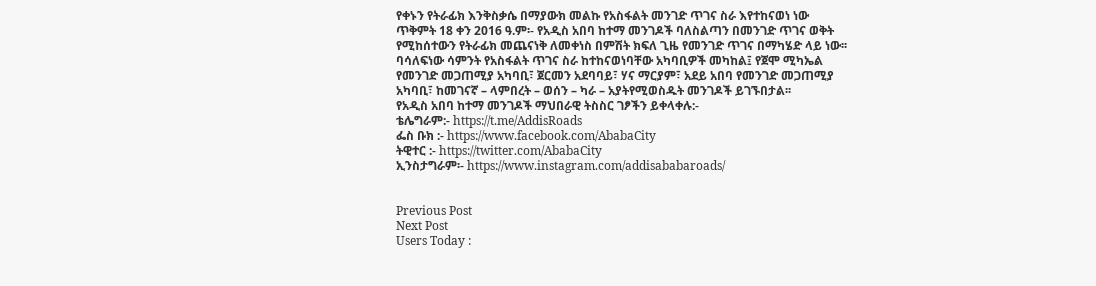የቀኑን የትራፊክ እንቅስቃሴ በማያውክ መልኩ የአስፋልት መንገድ ጥገና ስራ እየተከናወነ ነው
ጥቅምት 18 ቀን 2016 ዓ.ም፡- የአዲስ አበባ ከተማ መንገዶች ባለስልጣን በመንገድ ጥገና ወቅት የሚከሰተውን የትራፊክ መጨናነቅ ለመቀነስ በምሽት ክፍለ ጊዜ የመንገድ ጥገና በማካሄድ ላይ ነው፡፡
ባሳለፍነው ሳምንት የአስፋልት ጥገና ስራ ከተከናወነባቸው አካባቢዎች መካከል፤ የጀሞ ሚካኤል የመንገድ መጋጠሚያ አካባቢ፣ ጀርመን አደባባይ፣ ሃና ማርያም፣ አደይ አበባ የመንገድ መጋጠሚያ አካባቢ፣ ከመገናኛ – ላምበረት – ወሰን – ካራ – አያትየሚወስዱት መንገዶች ይገኙበታል፡፡
የአዲስ አበባ ከተማ መንገዶች ማህበራዊ ትስስር ገፆችን ይቀላቀሉ:-
ቴሌግራም:- https://t.me/AddisRoads
ፌስ ቡክ :- https://www.facebook.com/AbabaCity
ትዊተር :- https://twitter.com/AbabaCity
ኢንስታግራም፡- https://www.instagram.com/addisababaroads/


Previous Post
Next Post
Users Today :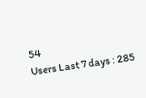54
Users Last 7 days : 285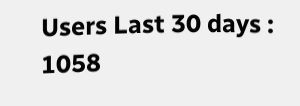Users Last 30 days : 1058